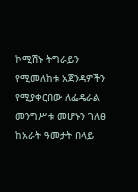ኮሚሽኑ ትግራይን የሚመለከቱ አጀንዳዎችን የሚያቀርበው ለፌዴራል መንግሥቱ መሆኑን ገለፀ
ከአራት ዓመታት በላይ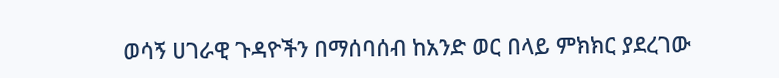ወሳኝ ሀገራዊ ጉዳዮችን በማሰባሰብ ከአንድ ወር በላይ ምክክር ያደረገው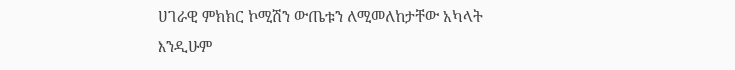ሀገራዊ ምክክር ኮሚሽን ውጤቱን ለሚመለከታቸው አካላት እንዲሁም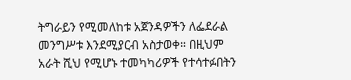ትግራይን የሚመለከቱ አጀንዳዎችን ለፌደራል መንግሥቱ እንደሚያርብ አስታወቀ። በዚህም አራት ሺህ የሚሆኑ ተመካካሪዎች የተሳተፉበትን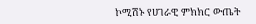ኮሚሽኑ የሀገራዊ ምክክር ውጤት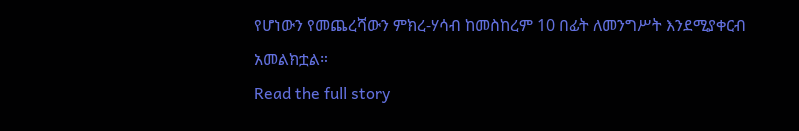የሆነውን የመጨረሻውን ምክረ-ሃሳብ ከመስከረም 10 በፊት ለመንግሥት እንደሚያቀርብ አመልክቷል።
Read the full story